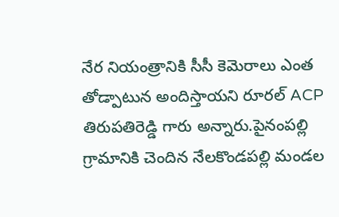నేర నియంత్రానికి సీసీ కెమెరాలు ఎంత తోడ్పాటున అందిస్తాయని రూరల్ ACP తిరుపతిరెడ్డి గారు అన్నారు.పైనంపల్లి గ్రామానికి చెందిన నేలకొండపల్లి మండల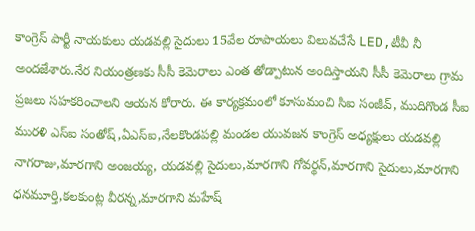కాంగ్రెస్ పార్టీ నాయకులు యడవల్లి సైదులు 15వేల రూపాయలు విలువచేసే LED,టీవీ నీ అందజేశారు.నేర నియంత్రణకు సీసీ కెమెరాలు ఎంత తోడ్పాటున అందిస్తాయని సీసీ కెమెరాలు గ్రామ ప్రజలు సహకరించాలని ఆయన కోరారు. ఈ కార్యక్రమంలో కూసుమంచి సిఐ సంజీవ్, ముదిగొండ సీఐ మురళి ఎస్ఐ సంతోష్,ఏఎస్ఐ,నేలకొండపల్లి మండల యువజన కాంగ్రెస్ అధ్యక్షులు యడవల్లి నాగరాజు,మారగాని అంజయ్య, యడవల్లి సైదులు,మారగాని గోవర్థన్,మారగాని సైదులు,మారగాని ధనమూర్తి,కలకుంట్ల వీరన్న,మారగాని మహేష్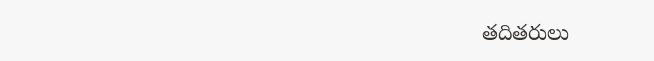తదితరులు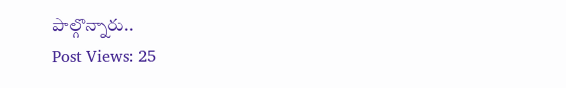పాల్గొన్నారు..
Post Views: 25